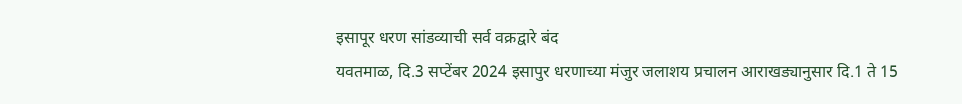इसापूर धरण सांडव्याची सर्व वक्रद्वारे बंद
यवतमाळ, दि.3 सप्टेंबर 2024 इसापुर धरणाच्या मंजुर जलाशय प्रचालन आराखड्यानुसार दि.1 ते 15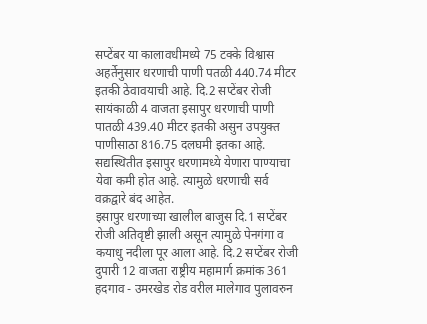सप्टेंबर या कालावधीमध्ये 75 टक्के विश्वास अहर्तेनुसार धरणाची पाणी पतळी 440.74 मीटर इतकी ठेवावयाची आहे. दि.2 सप्टेंबर रोजी सायंकाळी 4 वाजता इसापुर धरणाची पाणी पातळी 439.40 मीटर इतकी असुन उपयुक्त पाणीसाठा 816.75 दलघमी इतका आहे. सद्यस्थितीत इसापुर धरणामध्ये येणारा पाण्याचा येवा कमी होत आहे. त्यामुळे धरणाची सर्व वक्रद्वारे बंद आहेत.
इसापुर धरणाच्या खालील बाजुस दि.1 सप्टेंबर रोजी अतिवृष्टी झाली असून त्यामुळे पेनगंगा व कयाधु नदीला पूर आला आहे. दि.2 सप्टेंबर रोजी दुपारी 12 वाजता राष्ट्रीय महामार्ग क्रमांक 361 हदगाव - उमरखेड रोड वरील मालेगाव पुलावरुन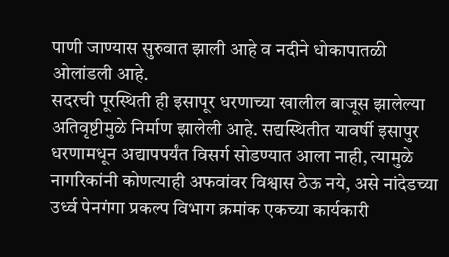पाणी जाण्यास सुरुवात झाली आहे व नदीने धोकापातळी ओलांडली आहे.
सदरची पूरस्थिती ही इसापूर धरणाच्या खालील बाजूस झालेल्या अतिवृष्टीमुळे निर्माण झालेली आहे. सद्यस्थितीत यावर्षी इसापुर धरणामधून अद्यापपर्यंत विसर्ग सोडण्यात आला नाही, त्यामुळे नागरिकांनी कोणत्याही अफवांवर विश्वास ठेऊ नये, असे नांदेडच्या उर्ध्व पेनगंगा प्रकल्प विभाग क्रमांक एकच्या कार्यकारी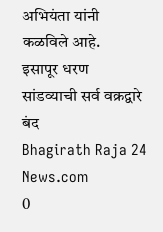अभियंता यांनी कळविले आहे.
इसापूर धरण सांडव्याची सर्व वक्रद्वारे बंद
Bhagirath Raja 24 News.com
0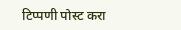टिप्पणी पोस्ट करा